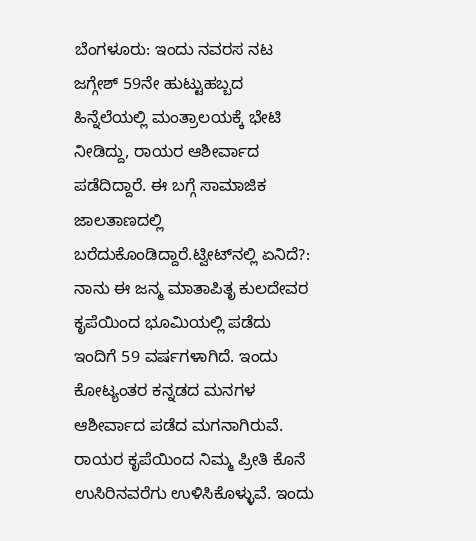ಬೆಂಗಳೂರು: ಇಂದು ನವರಸ ನಟ ಜಗ್ಗೇಶ್ 59ನೇ ಹುಟ್ಟುಹಬ್ಬದ ಹಿನ್ನೆಲೆಯಲ್ಲಿ ಮಂತ್ರಾಲಯಕ್ಕೆ ಭೇಟಿ ನೀಡಿದ್ದು, ರಾಯರ ಆಶೀರ್ವಾದ ಪಡೆದಿದ್ದಾರೆ. ಈ ಬಗ್ಗೆ ಸಾಮಾಜಿಕ ಜಾಲತಾಣದಲ್ಲಿ ಬರೆದುಕೊಂಡಿದ್ದಾರೆ.ಟ್ವೀಟ್‍ನಲ್ಲಿ ಏನಿದೆ?:
ನಾನು ಈ ಜನ್ಮ ಮಾತಾಪಿತೃ ಕುಲದೇವರ ಕೃಪೆಯಿಂದ ಭೂಮಿಯಲ್ಲಿ ಪಡೆದು ಇಂದಿಗೆ 59 ವರ್ಷಗಳಾಗಿದೆ. ಇಂದು ಕೋಟ್ಯಂತರ ಕನ್ನಡದ ಮನಗಳ ಆಶೀರ್ವಾದ ಪಡೆದ ಮಗನಾಗಿರುವೆ. ರಾಯರ ಕೃಪೆಯಿಂದ ನಿಮ್ಮ ಪ್ರೀತಿ ಕೊನೆ ಉಸಿರಿನವರೆಗು ಉಳಿಸಿಕೊಳ್ಳುವೆ. ಇಂದು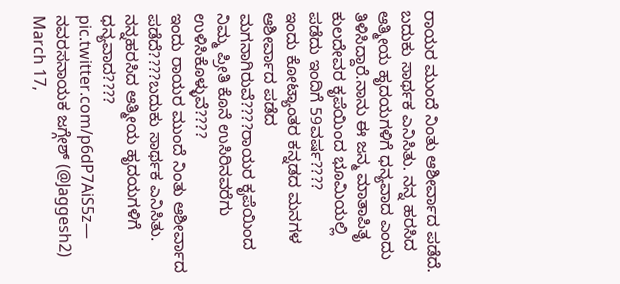ರಾಯರ ಮುಂದೆ ನಿಂತು ಆಶೀರ್ವಾದ ಪಡೆದೆ. ಬದುಕು ಸಾರ್ಥಕ ಎನಿಸಿತು. ನನ್ನ ಹರಸಿದ ಆತ್ಮೀಯ ಹೃದಯಗಳಿಗೆ ಧನ್ಯವಾದ ಎಂದು ತಿಳಿಸಿದ್ದಾರೆ.ನಾನು ಈ ಜನ್ಮ ಮಾತಾಪಿತೃ ಕುಲದೇವರ ಕೃಪೆಯಿಂದ ಭೂಮಿಯಲ್ಲಿ ಪಡೆದು ಇಂದಿಗೆ 59ವರ್ಷ????
ಇಂದು ಕೋಟ್ಯಾಂತರ ಕನ್ನಡದ ಮನಗಳ ಆಶೀರ್ವಾದ ಪಡೆದ ಮಗನಾಗಿರುವೆ????ರಾಯರ ಕೃಪೆಯಿಂದ ನಿಮ್ಮ ಪ್ರೀತಿ ಕೊನೆ ಉಸಿರಿನವರೆಗು ಉಳಿಸಿಕೊಳ್ಳುವೆ????
ಇಂದು ರಾಯರ ಮುಂದೆ ನಿಂತು ಆಶೀರ್ವಾದ ಪಡೆದೆ????ಬದುಕು ಸಾರ್ಥಕ ಎನಿಸಿತು.
ನನ್ನಹರಸಿದ ಆತ್ಮೀಯ ಹೃದಯಗಳಿಗೆ ಧನ್ಯವಾದ???? pic.twitter.com/p6dP7AiS5z— ನವರಸನಾಯಕ ಜಗ್ಗೇಶ್ (@Jaggesh2) March 17,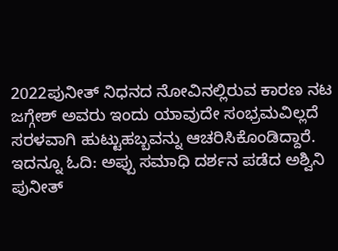2022ಪುನೀತ್ ನಿಧನದ ನೋವಿನಲ್ಲಿರುವ ಕಾರಣ ನಟ ಜಗ್ಗೇಶ್ ಅವರು ಇಂದು ಯಾವುದೇ ಸಂಭ್ರಮವಿಲ್ಲದೆ ಸರಳವಾಗಿ ಹುಟ್ಟುಹಬ್ಬವನ್ನು ಆಚರಿಸಿಕೊಂಡಿದ್ದಾರೆ. ಇದನ್ನೂ ಓದಿ: ಅಪ್ಪು ಸಮಾಧಿ ದರ್ಶನ ಪಡೆದ ಅಶ್ವಿನಿ ಪುನೀತ್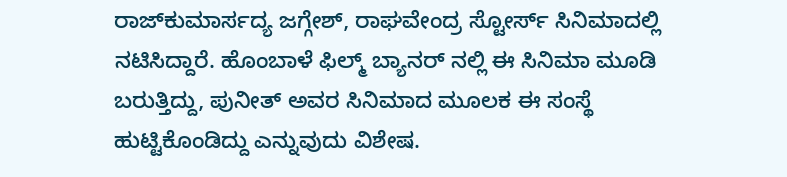ರಾಜ್‍ಕುಮಾರ್ಸದ್ಯ ಜಗ್ಗೇಶ್, ರಾಘವೇಂದ್ರ ಸ್ಟೋರ್ಸ್ ಸಿನಿಮಾದಲ್ಲಿ ನಟಿಸಿದ್ದಾರೆ. ಹೊಂಬಾಳೆ ಫಿಲ್ಮ್ ಬ್ಯಾನರ್ ನಲ್ಲಿ ಈ ಸಿನಿಮಾ ಮೂಡಿ ಬರುತ್ತಿದ್ದು, ಪುನೀತ್ ಅವರ ಸಿನಿಮಾದ ಮೂಲಕ ಈ ಸಂಸ್ಥೆ ಹುಟ್ಟಿಕೊಂಡಿದ್ದು ಎನ್ನುವುದು ವಿಶೇಷ.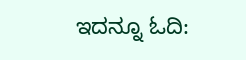ಇದನ್ನೂ ಓದಿ: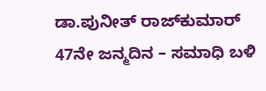ಡಾ.ಪುನೀತ್ ರಾಜ್‍ಕುಮಾರ್ 47ನೇ ಜನ್ಮದಿನ – ಸಮಾಧಿ ಬಳಿ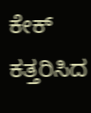ಕೇಕ್ ಕತ್ತರಿಸಿದ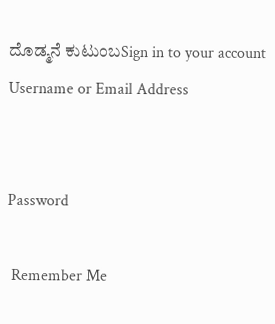ದೊಡ್ಮನೆ ಕುಟುಂಬSign in to your account
Username or Email Address


Password

 Remember Me